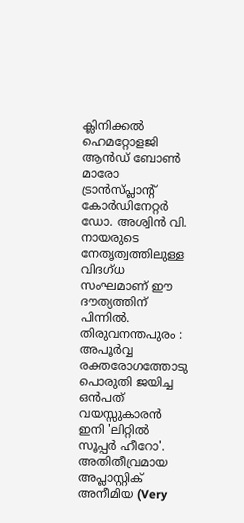ക്ലിനിക്കൽ ഹെമറ്റോളജി ആൻഡ് ബോൺ മാരോ ട്രാൻസ്പ്ലാന്റ് കോർഡിനേറ്റർ ഡോ. അശ്വിൻ വി. നായരുടെ നേതൃത്വത്തിലുള്ള വിദഗ്ധ സംഘമാണ് ഈ ദൗത്യത്തിന് പിന്നിൽ.
തിരുവനന്തപുരം : അപൂർവ്വ രക്തരോഗത്തോടു പൊരുതി ജയിച്ച ഒൻപത് വയസ്സുകാരൻ ഇനി 'ലിറ്റിൽ സൂപ്പർ ഹീറോ'. അതിതീവ്രമായ അപ്ലാസ്റ്റിക് അനീമിയ (Very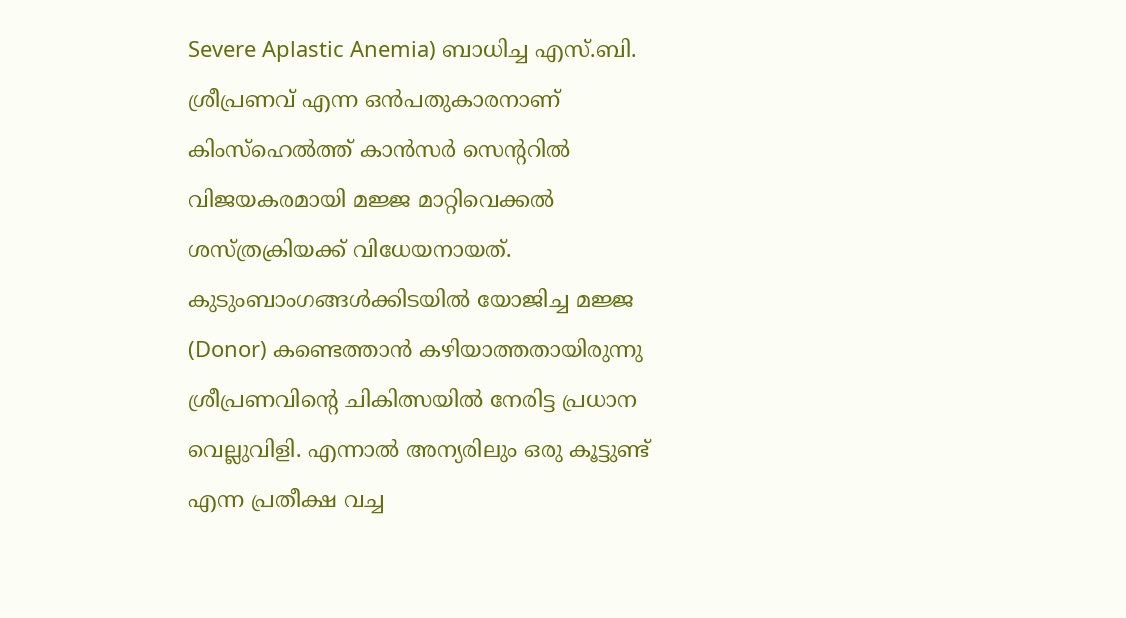Severe Aplastic Anemia) ബാധിച്ച എസ്.ബി. ശ്രീപ്രണവ് എന്ന ഒൻപതുകാരനാണ് കിംസ്ഹെൽത്ത് കാൻസർ സെന്ററിൽ വിജയകരമായി മജ്ജ മാറ്റിവെക്കൽ ശസ്ത്രക്രിയക്ക് വിധേയനായത്.
കുടുംബാംഗങ്ങൾക്കിടയിൽ യോജിച്ച മജ്ജ (Donor) കണ്ടെത്താൻ കഴിയാത്തതായിരുന്നു ശ്രീപ്രണവിന്റെ ചികിത്സയിൽ നേരിട്ട പ്രധാന വെല്ലുവിളി. എന്നാൽ അന്യരിലും ഒരു കൂട്ടുണ്ട് എന്ന പ്രതീക്ഷ വച്ച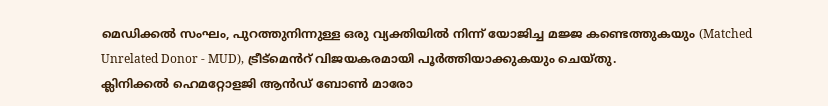മെഡിക്കൽ സംഘം, പുറത്തുനിന്നുള്ള ഒരു വ്യക്തിയിൽ നിന്ന് യോജിച്ച മജ്ജ കണ്ടെത്തുകയും (Matched Unrelated Donor - MUD), ട്രീട്മെൻറ് വിജയകരമായി പൂർത്തിയാക്കുകയും ചെയ്തു.
ക്ലിനിക്കൽ ഹെമറ്റോളജി ആൻഡ് ബോൺ മാരോ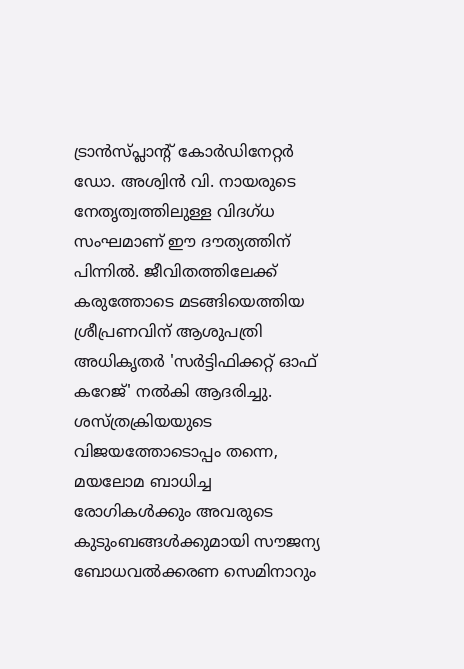ട്രാൻസ്പ്ലാന്റ് കോർഡിനേറ്റർ ഡോ. അശ്വിൻ വി. നായരുടെ നേതൃത്വത്തിലുള്ള വിദഗ്ധ സംഘമാണ് ഈ ദൗത്യത്തിന് പിന്നിൽ. ജീവിതത്തിലേക്ക് കരുത്തോടെ മടങ്ങിയെത്തിയ ശ്രീപ്രണവിന് ആശുപത്രി അധികൃതർ 'സർട്ടിഫിക്കറ്റ് ഓഫ് കറേജ്' നൽകി ആദരിച്ചു. ശസ്ത്രക്രിയയുടെ വിജയത്തോടൊപ്പം തന്നെ, മയലോമ ബാധിച്ച രോഗികൾക്കും അവരുടെ കുടുംബങ്ങൾക്കുമായി സൗജന്യ ബോധവൽക്കരണ സെമിനാറും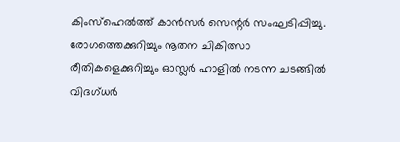കിംസ്ഹെൽത്ത് കാൻസർ സെന്റർ സംഘടിപ്പിച്ചു. രോഗത്തെക്കുറിച്ചും നൂതന ചികിത്സാ രീതികളെക്കുറിച്ചും ഓസ്ലർ ഹാളിൽ നടന്ന ചടങ്ങിൽ വിദഗ്ധർ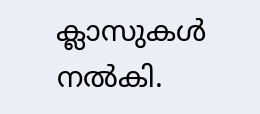ക്ലാസുകൾ നൽകി.